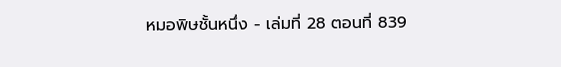หมอพิษชั้นหนึ่ง - เล่มที่ 28 ตอนที่ 839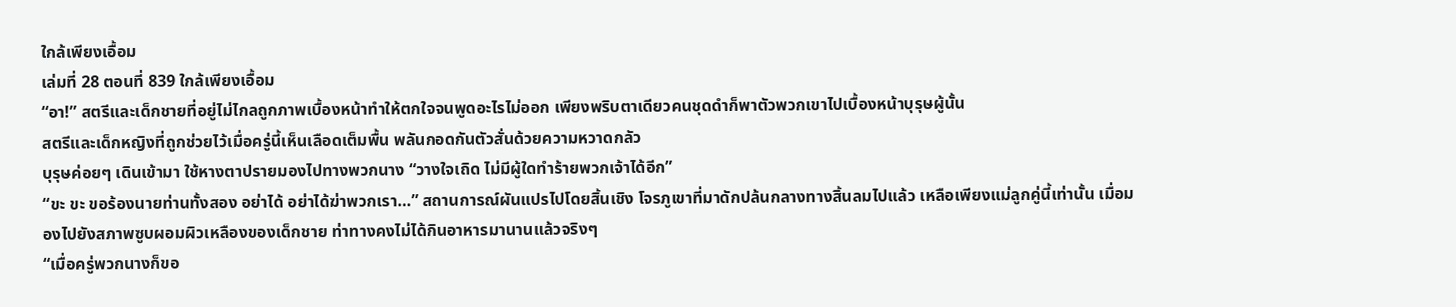ใกล้เพียงเอื้อม
เล่มที่ 28 ตอนที่ 839 ใกล้เพียงเอื้อม
“อา!” สตรีและเด็กชายที่อยู่ไม่ไกลถูกภาพเบื้องหน้าทำให้ตกใจจนพูดอะไรไม่ออก เพียงพริบตาเดียวคนชุดดำก็พาตัวพวกเขาไปเบื้องหน้าบุรุษผู้นั้น
สตรีและเด็กหญิงที่ถูกช่วยไว้เมื่อครู่นี้เห็นเลือดเต็มพื้น พลันกอดกันตัวสั่นด้วยความหวาดกลัว
บุรุษค่อยๆ เดินเข้ามา ใช้หางตาปรายมองไปทางพวกนาง “วางใจเถิด ไม่มีผู้ใดทำร้ายพวกเจ้าได้อีก”
“ขะ ขะ ขอร้องนายท่านทั้งสอง อย่าได้ อย่าได้ฆ่าพวกเรา…” สถานการณ์ผันแปรไปโดยสิ้นเชิง โจรภูเขาที่มาดักปล้นกลางทางสิ้นลมไปแล้ว เหลือเพียงแม่ลูกคู่นี้เท่านั้น เมื่อมองไปยังสภาพซูบผอมผิวเหลืองของเด็กชาย ท่าทางคงไม่ได้กินอาหารมานานแล้วจริงๆ
“เมื่อครู่พวกนางก็ขอ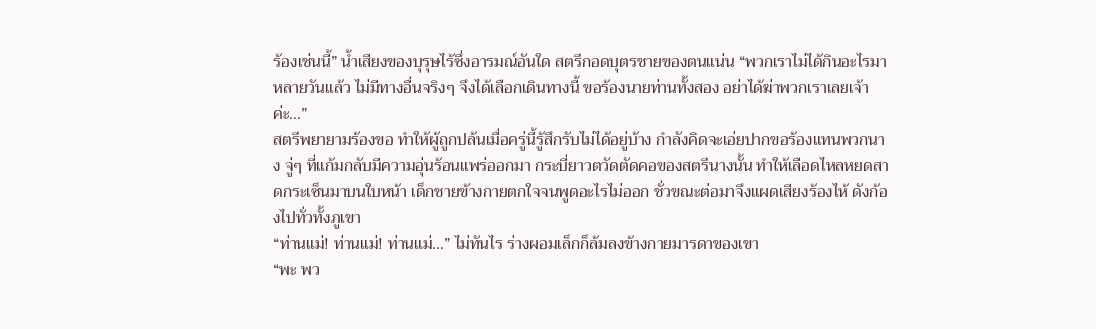ร้องเช่นนี้” น้ำเสียงของบุรุษไร้ซึ่งอารมณ์อันใด สตรีกอดบุตรชายของตนแน่น “พวกเราไม่ได้กินอะไรมาหลายวันแล้ว ไม่มีทางอื่นจริงๆ จึงได้เลือกเดินทางนี้ ขอร้องนายท่านทั้งสอง อย่าได้ฆ่าพวกเราเลยเจ้าค่ะ…”
สตรีพยายามร้องขอ ทำให้ผู้ถูกปล้นเมื่อครู่นี้รู้สึกรับไม่ได้อยู่บ้าง กำลังคิดจะเอ่ยปากขอร้องแทนพวกนาง จู่ๆ ที่แก้มกลับมีความอุ่นร้อนแพร่ออกมา กระบี่ยาวตวัดตัดคอของสตรีนางนั้น ทำให้เลือดไหลหยดสาดกระเซ็นมาบนใบหน้า เด็กชายข้างกายตกใจจนพูดอะไรไม่ออก ชั่วขณะต่อมาจึงแผดเสียงร้องไห้ ดังก้องไปทั่วทั้งภูเขา
“ท่านแม่! ท่านแม่! ท่านแม่…” ไม่ทันไร ร่างผอมเล็กก็ล้มลงข้างกายมารดาของเขา
“พะ พว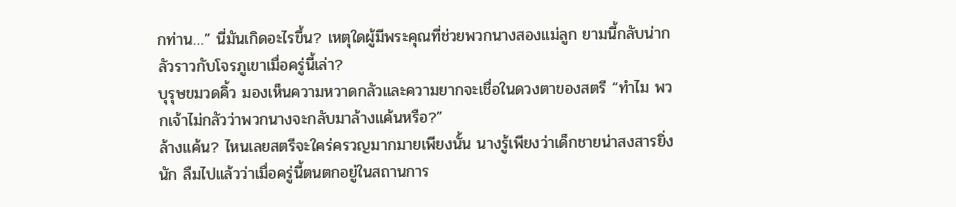กท่าน…” นี่มันเกิดอะไรขึ้น? เหตุใดผู้มีพระคุณที่ช่วยพวกนางสองแม่ลูก ยามนี้กลับน่ากลัวราวกับโจรภูเขาเมื่อครู่นี้เล่า?
บุรุษขมวดคิ้ว มองเห็นความหวาดกลัวและความยากจะเชื่อในดวงตาของสตรี “ทำไม พวกเจ้าไม่กลัวว่าพวกนางจะกลับมาล้างแค้นหรือ?”
ล้างแค้น? ไหนเลยสตรีจะใคร่ครวญมากมายเพียงนั้น นางรู้เพียงว่าเด็กชายน่าสงสารยิ่งนัก ลืมไปแล้วว่าเมื่อครู่นี้ตนตกอยู่ในสถานการ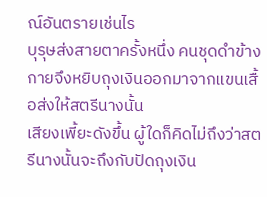ณ์อันตรายเช่นไร
บุรุษส่งสายตาครั้งหนึ่ง คนชุดดำข้างกายจึงหยิบถุงเงินออกมาจากแขนเสื้อส่งให้สตรีนางนั้น
เสียงเพี้ยะดังขึ้น ผู้ใดก็คิดไม่ถึงว่าสตรีนางนั้นจะถึงกับปัดถุงเงิน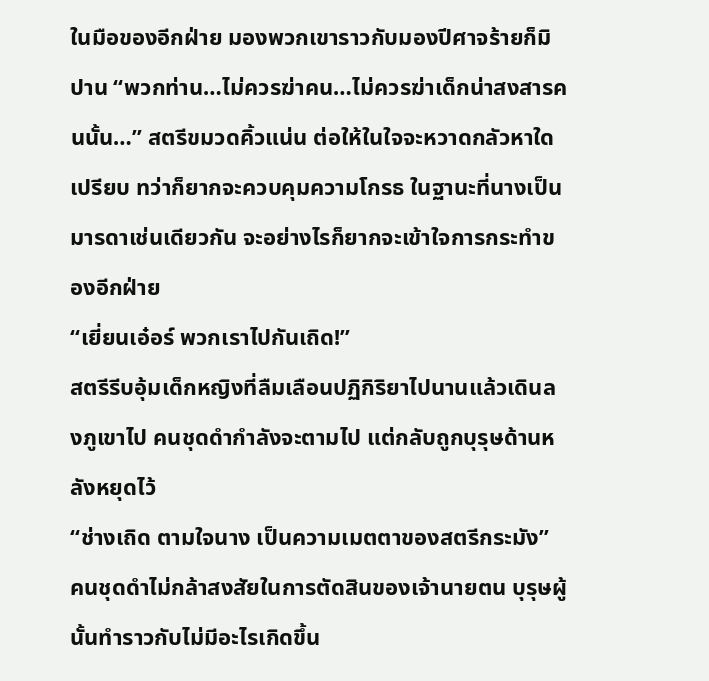ในมือของอีกฝ่าย มองพวกเขาราวกับมองปีศาจร้ายก็มิปาน “พวกท่าน…ไม่ควรฆ่าคน…ไม่ควรฆ่าเด็กน่าสงสารคนนั้น…” สตรีขมวดคิ้วแน่น ต่อให้ในใจจะหวาดกลัวหาใดเปรียบ ทว่าก็ยากจะควบคุมความโกรธ ในฐานะที่นางเป็นมารดาเช่นเดียวกัน จะอย่างไรก็ยากจะเข้าใจการกระทำของอีกฝ่าย
“เยี่ยนเอ๋อร์ พวกเราไปกันเถิด!”
สตรีรีบอุ้มเด็กหญิงที่ลืมเลือนปฏิกิริยาไปนานแล้วเดินลงภูเขาไป คนชุดดำกำลังจะตามไป แต่กลับถูกบุรุษด้านหลังหยุดไว้
“ช่างเถิด ตามใจนาง เป็นความเมตตาของสตรีกระมัง”
คนชุดดำไม่กล้าสงสัยในการตัดสินของเจ้านายตน บุรุษผู้นั้นทำราวกับไม่มีอะไรเกิดขึ้น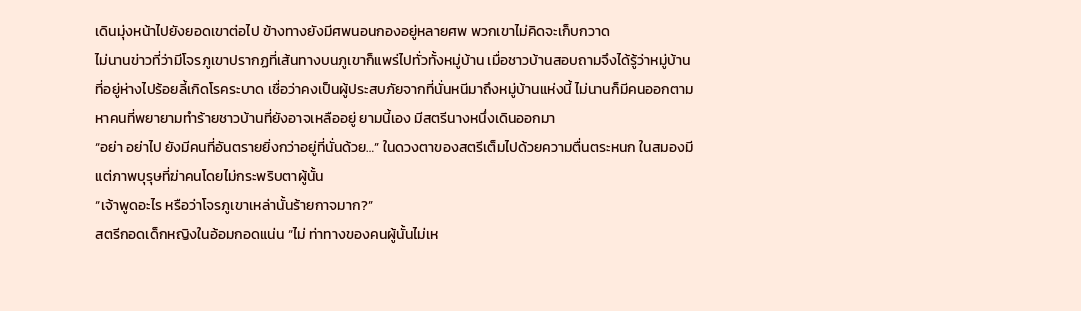เดินมุ่งหน้าไปยังยอดเขาต่อไป ข้างทางยังมีศพนอนกองอยู่หลายศพ พวกเขาไม่คิดจะเก็บกวาด
ไม่นานข่าวที่ว่ามีโจรภูเขาปรากฏที่เส้นทางบนภูเขาก็แพร่ไปทั่วทั้งหมู่บ้าน เมื่อชาวบ้านสอบถามจึงได้รู้ว่าหมู่บ้านที่อยู่ห่างไปร้อยลี้เกิดโรคระบาด เชื่อว่าคงเป็นผู้ประสบภัยจากที่นั่นหนีมาถึงหมู่บ้านแห่งนี้ ไม่นานก็มีคนออกตามหาคนที่พยายามทำร้ายชาวบ้านที่ยังอาจเหลืออยู่ ยามนี้เอง มีสตรีนางหนึ่งเดินออกมา
“อย่า อย่าไป ยังมีคนที่อันตรายยิ่งกว่าอยู่ที่นั่นด้วย…” ในดวงตาของสตรีเต็มไปด้วยความตื่นตระหนก ในสมองมีแต่ภาพบุรุษที่ฆ่าคนโดยไม่กระพริบตาผู้นั้น
“เจ้าพูดอะไร หรือว่าโจรภูเขาเหล่านั้นร้ายกาจมาก?”
สตรีกอดเด็กหญิงในอ้อมกอดแน่น “ไม่ ท่าทางของคนผู้นั้นไม่เห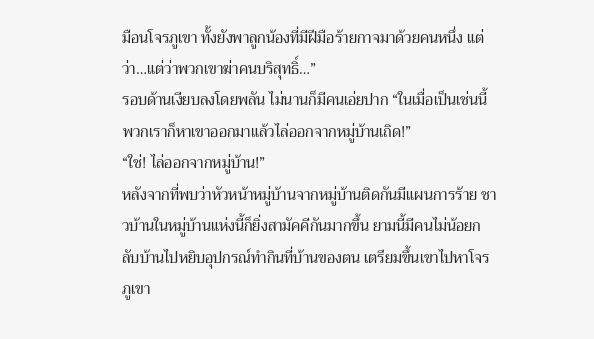มือนโจรภูเขา ทั้งยังพาลูกน้องที่มีฝีมือร้ายกาจมาด้วยคนหนึ่ง แต่ว่า…แต่ว่าพวกเขาฆ่าคนบริสุทธิ์…”
รอบด้านเงียบลงโดยพลัน ไม่นานก็มีคนเอ่ยปาก “ในเมื่อเป็นเช่นนี้ พวกเราก็หาเขาออกมาแล้วไล่ออกจากหมู่บ้านเถิด!”
“ใช่! ไล่ออกจากหมู่บ้าน!”
หลังจากที่พบว่าหัวหน้าหมู่บ้านจากหมู่บ้านติดกันมีแผนการร้าย ชาวบ้านในหมู่บ้านแห่งนี้ก็ยิ่งสามัคคีกันมากขึ้น ยามนี้มีคนไม่น้อยกลับบ้านไปหยิบอุปกรณ์ทำกินที่บ้านของตน เตรียมขึ้นเขาไปหาโจรภูเขา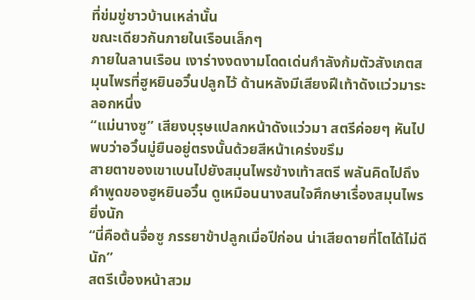ที่ข่มขู่ชาวบ้านเหล่านั้น
ขณะเดียวกันภายในเรือนเล็กๆ
ภายในลานเรือน เงาร่างงดงามโดดเด่นกำลังก้มตัวสังเกตสมุนไพรที่ฮูหยินอวิ๋นปลูกไว้ ด้านหลังมีเสียงฝีเท้าดังแว่วมาระลอกหนึ่ง
“แม่นางซู” เสียงบุรุษแปลกหน้าดังแว่วมา สตรีค่อยๆ หันไป พบว่าอวิ๋นมู่ยืนอยู่ตรงนั้นด้วยสีหน้าเคร่งขรึม
สายตาของเขาเบนไปยังสมุนไพรข้างเท้าสตรี พลันคิดไปถึงคำพูดของฮูหยินอวิ๋น ดูเหมือนนางสนใจศึกษาเรื่องสมุนไพรยิ่งนัก
“นี่คือต้นจื่อซู ภรรยาข้าปลูกเมื่อปีก่อน น่าเสียดายที่โตได้ไม่ดีนัก”
สตรีเบื้องหน้าสวม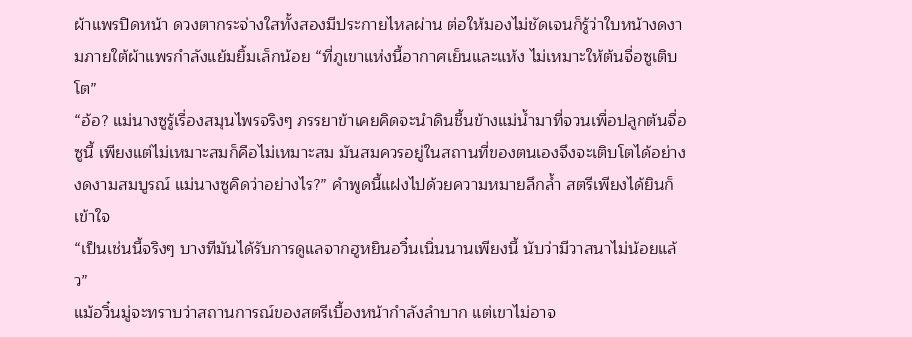ผ้าแพรปิดหน้า ดวงตากระจ่างใสทั้งสองมีประกายไหลผ่าน ต่อให้มองไม่ชัดเจนก็รู้ว่าใบหน้างดงามภายใต้ผ้าแพรกำลังแย้มยิ้มเล็กน้อย “ที่ภูเขาแห่งนี้อากาศเย็นและแห้ง ไม่เหมาะให้ต้นจื่อซูเติบโต”
“อ้อ? แม่นางซูรู้เรื่องสมุนไพรจริงๆ ภรรยาข้าเคยคิดจะนำดินชื้นข้างแม่น้ำมาที่จวนเพื่อปลูกต้นจื่อซูนี้ เพียงแต่ไม่เหมาะสมก็คือไม่เหมาะสม มันสมควรอยู่ในสถานที่ของตนเองจึงจะเติบโตได้อย่างงดงามสมบูรณ์ แม่นางซูคิดว่าอย่างไร?” คำพูดนี้แฝงไปด้วยความหมายลึกล้ำ สตรีเพียงได้ยินก็เข้าใจ
“เป็นเช่นนี้จริงๆ บางทีมันได้รับการดูแลจากฮูหยินอวิ๋นเนิ่นนานเพียงนี้ นับว่ามีวาสนาไม่น้อยแล้ว”
แม้อวิ๋นมู่จะทราบว่าสถานการณ์ของสตรีเบื้องหน้ากำลังลำบาก แต่เขาไม่อาจ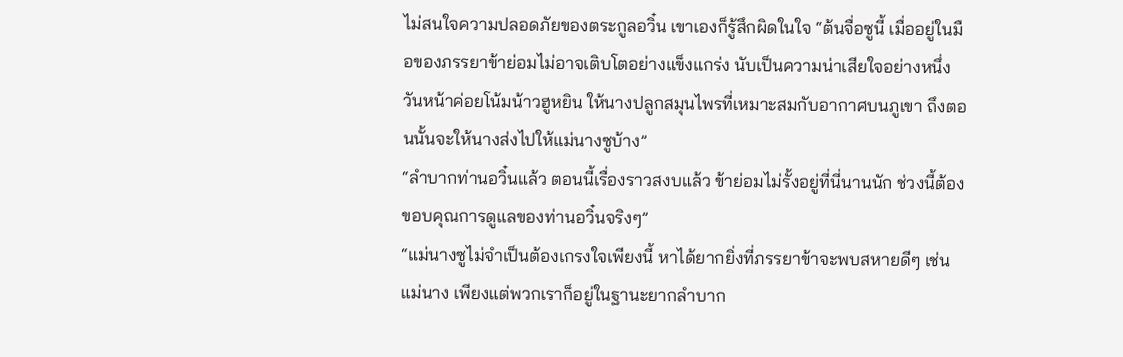ไม่สนใจความปลอดภัยของตระกูลอวิ๋น เขาเองก็รู้สึกผิดในใจ “ต้นจื่อซูนี้ เมื่ออยู่ในมือของภรรยาข้าย่อมไม่อาจเติบโตอย่างแข็งแกร่ง นับเป็นความน่าเสียใจอย่างหนึ่ง วันหน้าค่อยโน้มน้าวฮูหยิน ให้นางปลูกสมุนไพรที่เหมาะสมกับอากาศบนภูเขา ถึงตอนนั้นจะให้นางส่งไปให้แม่นางซูบ้าง”
“ลำบากท่านอวิ๋นแล้ว ตอนนี้เรื่องราวสงบแล้ว ข้าย่อมไม่รั้งอยู่ที่นี่นานนัก ช่วงนี้ต้องขอบคุณการดูแลของท่านอวิ๋นจริงๆ”
“แม่นางซูไม่จำเป็นต้องเกรงใจเพียงนี้ หาได้ยากยิ่งที่ภรรยาข้าจะพบสหายดีๆ เช่นแม่นาง เพียงแต่พวกเราก็อยู่ในฐานะยากลำบาก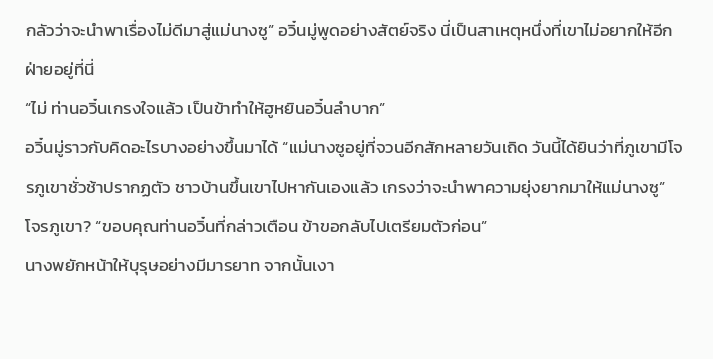กลัวว่าจะนำพาเรื่องไม่ดีมาสู่แม่นางซู” อวิ๋นมู่พูดอย่างสัตย์จริง นี่เป็นสาเหตุหนึ่งที่เขาไม่อยากให้อีกฝ่ายอยู่ที่นี่
“ไม่ ท่านอวิ๋นเกรงใจแล้ว เป็นข้าทำให้ฮูหยินอวิ๋นลำบาก”
อวิ๋นมู่ราวกับคิดอะไรบางอย่างขึ้นมาได้ “แม่นางซูอยู่ที่จวนอีกสักหลายวันเถิด วันนี้ได้ยินว่าที่ภูเขามีโจรภูเขาชั่วช้าปรากฏตัว ชาวบ้านขึ้นเขาไปหากันเองแล้ว เกรงว่าจะนำพาความยุ่งยากมาให้แม่นางซู”
โจรภูเขา? “ขอบคุณท่านอวิ๋นที่กล่าวเตือน ข้าขอกลับไปเตรียมตัวก่อน”
นางพยักหน้าให้บุรุษอย่างมีมารยาท จากนั้นเงา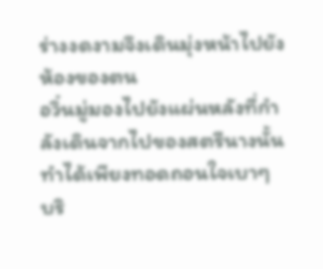ร่างงดงามจึงเดินมุ่งหน้าไปยังห้องของตน
อวิ๋นมู่มองไปยังแผ่นหลังที่กำลังเดินจากไปของสตรีนางนั้น ทำได้เพียงทอดถอนใจเบาๆ
บริ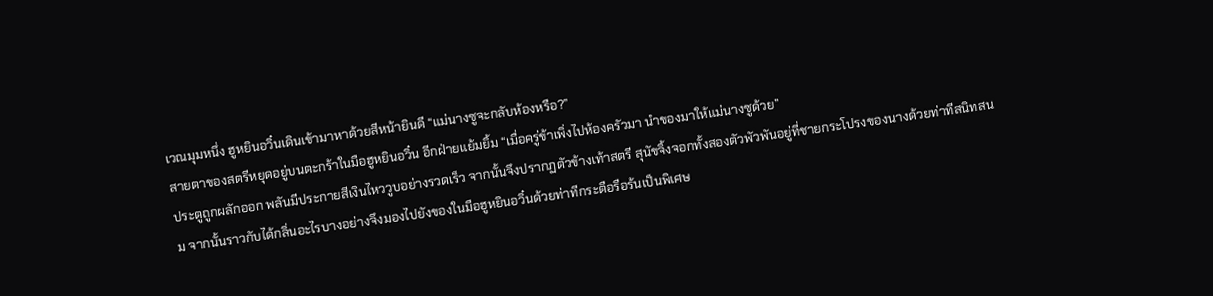เวณมุมหนึ่ง ฮูหยินอวิ๋นเดินเข้ามาหาด้วยสีหน้ายินดี “แม่นางซูจะกลับห้องหรือ?”
สายตาของสตรีหยุดอยู่บนตะกร้าในมือฮูหยินอวิ๋น อีกฝ่ายแย้มยิ้ม “เมื่อครู่ข้าเพิ่งไปห้องครัวมา นำของมาให้แม่นางซูด้วย”
ประตูถูกผลักออก พลันมีประกายสีเงินไหววูบอย่างรวดเร็ว จากนั้นจึงปรากฏตัวข้างเท้าสตรี สุนัขจิ้งจอกทั้งสองตัวพัวพันอยู่ที่ชายกระโปรงของนางด้วยท่าทีสนิทสนม จากนั้นราวกับได้กลิ่นอะไรบางอย่างจึงมองไปยังของในมือฮูหยินอวิ๋นด้วยท่าทีกระตือรือร้นเป็นพิเศษ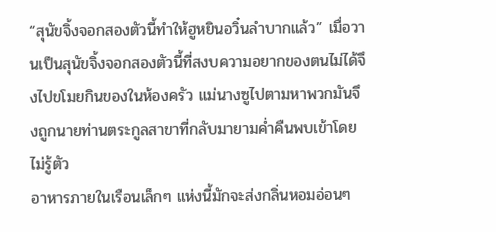“สุนัขจิ้งจอกสองตัวนี้ทำให้ฮูหยินอวิ๋นลำบากแล้ว” เมื่อวานเป็นสุนัขจิ้งจอกสองตัวนี้ที่สงบความอยากของตนไม่ได้จึงไปขโมยกินของในห้องครัว แม่นางซูไปตามหาพวกมันจึงถูกนายท่านตระกูลสาขาที่กลับมายามค่ำคืนพบเข้าโดยไม่รู้ตัว
อาหารภายในเรือนเล็กๆ แห่งนี้มักจะส่งกลิ่นหอมอ่อนๆ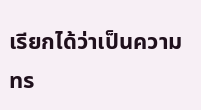เรียกได้ว่าเป็นความทร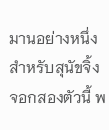มานอย่างหนึ่งสำหรับสุนัขจิ้งจอกสองตัวนี้ พ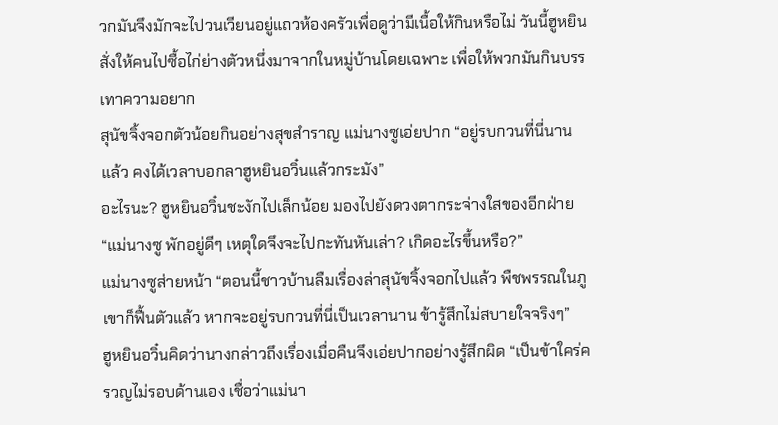วกมันจึงมักจะไปวนเวียนอยู่แถวห้องครัวเพื่อดูว่ามีเนื้อให้กินหรือไม่ วันนี้ฮูหยินสั่งให้คนไปซื้อไก่ย่างตัวหนึ่งมาจากในหมู่บ้านโดยเฉพาะ เพื่อให้พวกมันกินบรรเทาความอยาก
สุนัขจิ้งจอกตัวน้อยกินอย่างสุขสำราญ แม่นางซูเอ่ยปาก “อยู่รบกวนที่นี่นานแล้ว คงได้เวลาบอกลาฮูหยินอวิ๋นแล้วกระมัง”
อะไรนะ? ฮูหยินอวิ๋นชะงักไปเล็กน้อย มองไปยังดวงตากระจ่างใสของอีกฝ่าย “แม่นางซู พักอยู่ดีๆ เหตุใดจึงจะไปกะทันหันเล่า? เกิดอะไรขึ้นหรือ?”
แม่นางซูส่ายหน้า “ตอนนี้ชาวบ้านลืมเรื่องล่าสุนัขจิ้งจอกไปแล้ว พืชพรรณในภูเขาก็ฟื้นตัวแล้ว หากจะอยู่รบกวนที่นี่เป็นเวลานาน ข้ารู้สึกไม่สบายใจจริงๆ”
ฮูหยินอวิ๋นคิดว่านางกล่าวถึงเรื่องเมื่อคืนจึงเอ่ยปากอย่างรู้สึกผิด “เป็นข้าใคร่ครวญไม่รอบด้านเอง เชื่อว่าแม่นา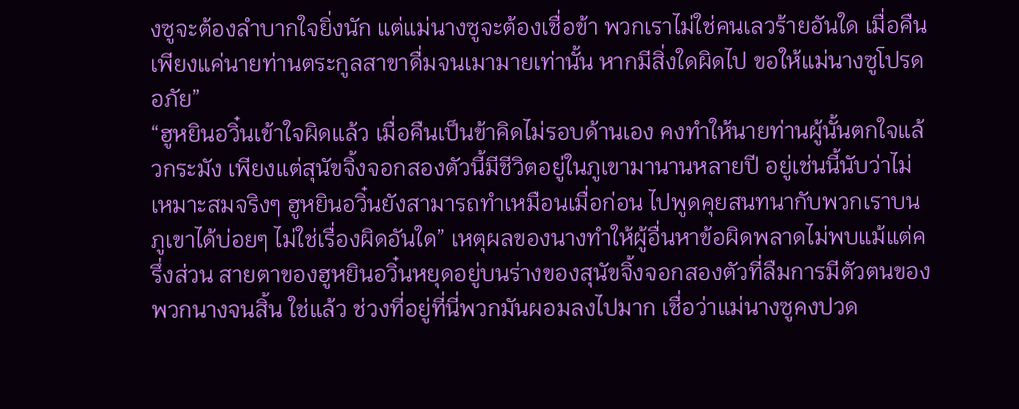งซูจะต้องลำบากใจยิ่งนัก แต่แม่นางซูจะต้องเชื่อข้า พวกเราไม่ใช่คนเลวร้ายอันใด เมื่อคืนเพียงแค่นายท่านตระกูลสาขาดื่มจนเมามายเท่านั้น หากมีสิ่งใดผิดไป ขอให้แม่นางซูโปรดอภัย”
“ฮูหยินอวิ๋นเข้าใจผิดแล้ว เมื่อคืนเป็นข้าคิดไม่รอบด้านเอง คงทำให้นายท่านผู้นั้นตกใจแล้วกระมัง เพียงแต่สุนัขจิ้งจอกสองตัวนี้มีชีวิตอยู่ในภูเขามานานหลายปี อยู่เช่นนี้นับว่าไม่เหมาะสมจริงๆ ฮูหยินอวิ๋นยังสามารถทำเหมือนเมื่อก่อน ไปพูดคุยสนทนากับพวกเราบนภูเขาได้บ่อยๆ ไม่ใช่เรื่องผิดอันใด” เหตุผลของนางทำให้ผู้อื่นหาข้อผิดพลาดไม่พบแม้แต่ครึ่งส่วน สายตาของฮูหยินอวิ๋นหยุดอยู่บนร่างของสุนัขจิ้งจอกสองตัวที่ลืมการมีตัวตนของพวกนางจนสิ้น ใช่แล้ว ช่วงที่อยู่ที่นี่พวกมันผอมลงไปมาก เชื่อว่าแม่นางซูคงปวด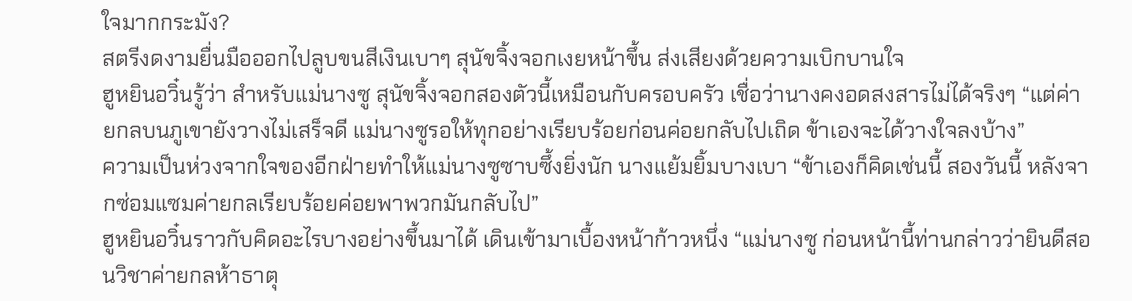ใจมากกระมัง?
สตรีงดงามยื่นมือออกไปลูบขนสีเงินเบาๆ สุนัขจิ้งจอกเงยหน้าขึ้น ส่งเสียงด้วยความเบิกบานใจ
ฮูหยินอวิ๋นรู้ว่า สำหรับแม่นางซู สุนัขจิ้งจอกสองตัวนี้เหมือนกับครอบครัว เชื่อว่านางคงอดสงสารไม่ได้จริงๆ “แต่ค่ายกลบนภูเขายังวางไม่เสร็จดี แม่นางซูรอให้ทุกอย่างเรียบร้อยก่อนค่อยกลับไปเถิด ข้าเองจะได้วางใจลงบ้าง”
ความเป็นห่วงจากใจของอีกฝ่ายทำให้แม่นางซูซาบซึ้งยิ่งนัก นางแย้มยิ้มบางเบา “ข้าเองก็คิดเช่นนี้ สองวันนี้ หลังจากซ่อมแซมค่ายกลเรียบร้อยค่อยพาพวกมันกลับไป”
ฮูหยินอวิ๋นราวกับคิดอะไรบางอย่างขึ้นมาได้ เดินเข้ามาเบื้องหน้าก้าวหนึ่ง “แม่นางซู ก่อนหน้านี้ท่านกล่าวว่ายินดีสอนวิชาค่ายกลห้าธาตุ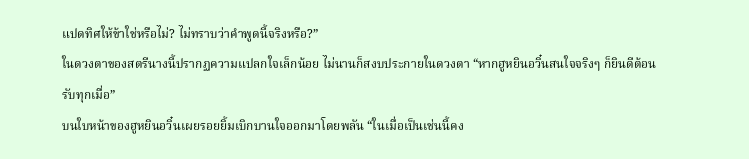แปดทิศให้ข้าใช่หรือไม่? ไม่ทราบว่าคำพูดนี้จริงหรือ?”
ในดวงตาของสตรีนางนี้ปรากฏความแปลกใจเล็กน้อย ไม่นานก็สงบประกายในดวงตา “หากฮูหยินอวิ๋นสนใจจริงๆ ก็ยินดีต้อนรับทุกเมื่อ”
บนใบหน้าของฮูหยินอวิ๋นเผยรอยยิ้มเบิกบานใจออกมาโดยพลัน “ในเมื่อเป็นเช่นนี้คง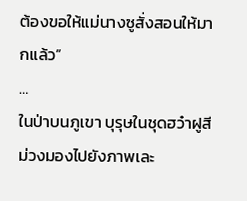ต้องขอให้แม่นางซูสั่งสอนให้มากแล้ว”
…
ในป่าบนภูเขา บุรุษในชุดฮว๋าฝูสีม่วงมองไปยังภาพเละ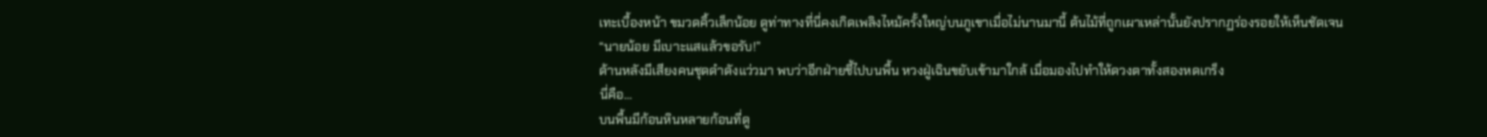เทะเบื้องหน้า ขมวดคิ้วเล็กน้อย ดูท่าทางที่นี่คงเกิดเพลิงไหม้ครั้งใหญ่บนภูเขาเมื่อไม่นานมานี้ ต้นไม้ที่ถูกเผาเหล่านั้นยังปรากฏร่องรอยให้เห็นชัดเจน
“นายน้อย มีเบาะแสแล้วขอรับ!”
ด้านหลังมีเสียงคนชุดดำดังแว่วมา พบว่าอีกฝ่ายชี้ไปบนพื้น หวงฝู่เฉินขยับเข้ามาใกล้ เมื่อมองไปทำให้ดวงตาทั้งสองหดเกร็ง
นี่คือ…
บนพื้นมีก้อนหินหลายก้อนที่ดู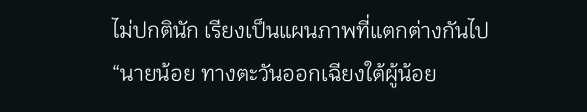ไม่ปกตินัก เรียงเป็นแผนภาพที่แตกต่างกันไป
“นายน้อย ทางตะวันออกเฉียงใต้ผู้น้อย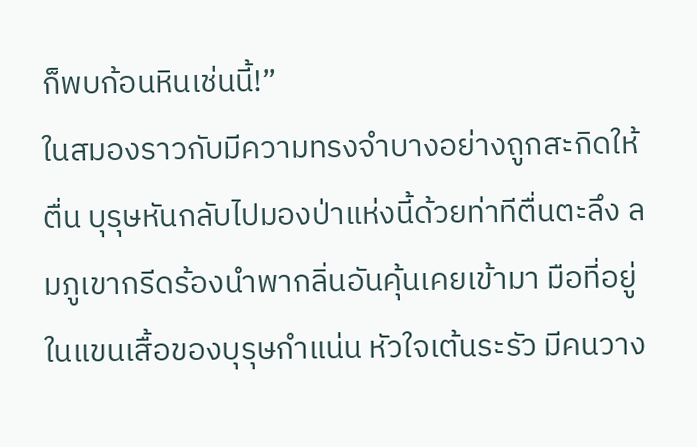ก็พบก้อนหินเช่นนี้!”
ในสมองราวกับมีความทรงจำบางอย่างถูกสะกิดให้ตื่น บุรุษหันกลับไปมองป่าแห่งนี้ด้วยท่าทีตื่นตะลึง ลมภูเขากรีดร้องนำพากลิ่นอันคุ้นเคยเข้ามา มือที่อยู่ในแขนเสื้อของบุรุษกำแน่น หัวใจเต้นระรัว มีคนวาง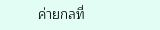ค่ายกลที่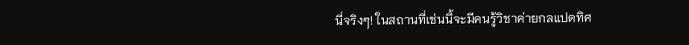นี่จริงๆ! ในสถานที่เช่นนี้จะมีคนรู้วิชาค่ายกลแปดทิศ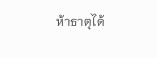ห้าธาตุได้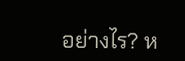อย่างไร? ห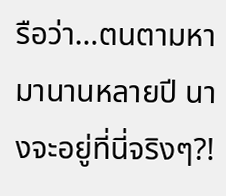รือว่า…ตนตามหามานานหลายปี นางจะอยู่ที่นี่จริงๆ?!